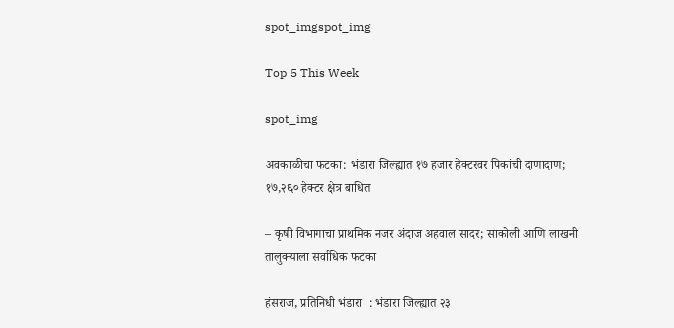spot_imgspot_img

Top 5 This Week

spot_img

अवकाळीचा फटका: भंडारा जिल्ह्यात १७ हजार हेक्टरवर पिकांची दाणादाण; १७,२६० हेक्टर क्षेत्र बाधित

– कृषी विभागाचा प्राथमिक नजर अंदाज अहवाल सादर; साकोली आणि लाखनी तालुक्याला सर्वाधिक फटका

हंसराज, प्रतिनिधी भंडारा  : भंडारा जिल्ह्यात २३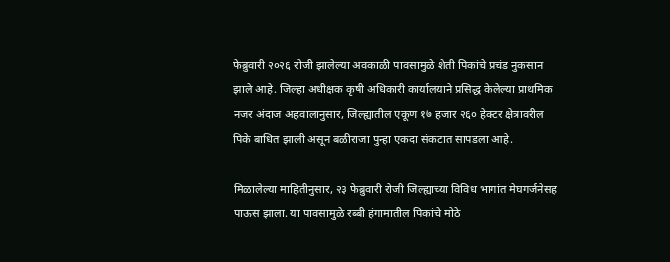फेब्रुवारी २०२६ रोजी झालेल्या अवकाळी पावसामुळे शेती पिकांचे प्रचंड नुकसान झाले आहे. जिल्हा अधीक्षक कृषी अधिकारी कार्यालयाने प्रसिद्ध केलेल्या प्राथमिक नजर अंदाज अहवालानुसार, जिल्ह्यातील एकूण १७ हजार २६० हेक्टर क्षेत्रावरील पिके बाधित झाली असून बळीराजा पुन्हा एकदा संकटात सापडला आहे.

मिळालेल्या माहितीनुसार, २३ फेब्रुवारी रोजी जिल्ह्याच्या विविध भागांत मेघगर्जनेसह पाऊस झाला. या पावसामुळे रब्बी हंगामातील पिकांचे मोठे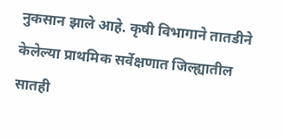नुकसान झाले आहे. कृषी विभागाने तातडीने केलेल्या प्राथमिक सर्वेक्षणात जिल्ह्यातील सातही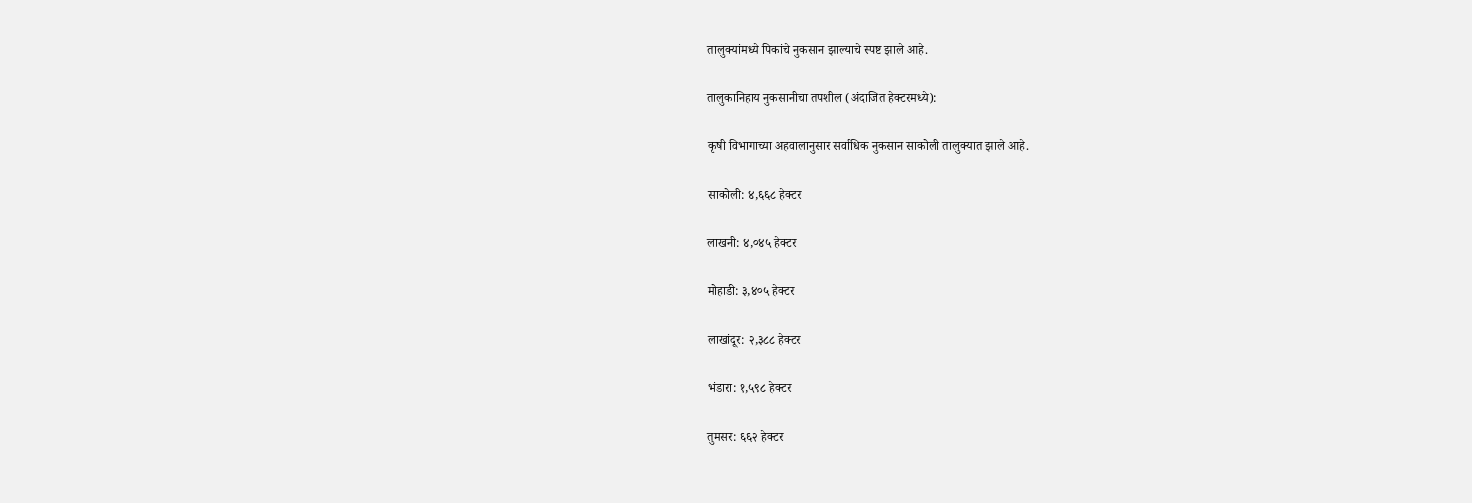तालुक्यांमध्ये पिकांचे नुकसान झाल्याचे स्पष्ट झाले आहे.

तालुकानिहाय नुकसानीचा तपशील (अंदाजित हेक्टरमध्ये):

कृषी विभागाच्या अहवालानुसार सर्वाधिक नुकसान साकोली तालुक्यात झाले आहे.

साकोली: ४,६६८ हेक्टर

लाखनी: ४,०४५ हेक्टर

मोहाडी: ३,४०५ हेक्टर

लाखांदूर: २,३८८ हेक्टर

भंडारा: १,५९८ हेक्टर

तुमसर: ६६२ हेक्टर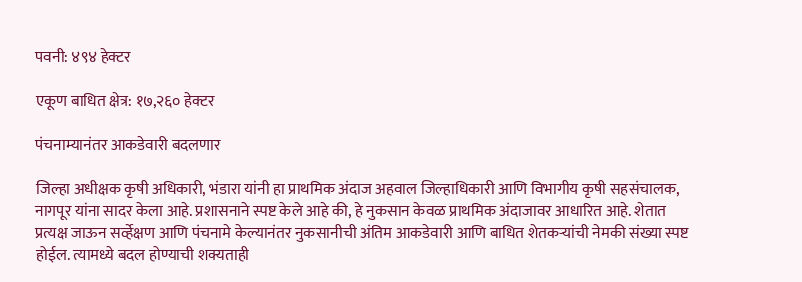पवनी: ४९४ हेक्टर

एकूण बाधित क्षेत्र: १७,२६० हेक्टर

पंचनाम्यानंतर आकडेवारी बदलणार

जिल्हा अधीक्षक कृषी अधिकारी, भंडारा यांनी हा प्राथमिक अंदाज अहवाल जिल्हाधिकारी आणि विभागीय कृषी सहसंचालक, नागपूर यांना सादर केला आहे. प्रशासनाने स्पष्ट केले आहे की, हे नुकसान केवळ प्राथमिक अंदाजावर आधारित आहे. शेतात प्रत्यक्ष जाऊन सर्व्हेक्षण आणि पंचनामे केल्यानंतर नुकसानीची अंतिम आकडेवारी आणि बाधित शेतकऱ्यांची नेमकी संख्या स्पष्ट होईल. त्यामध्ये बदल होण्याची शक्यताही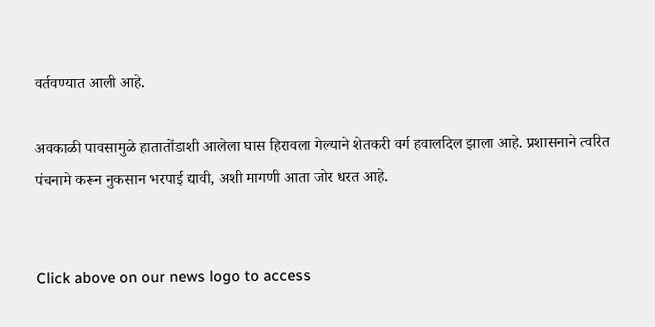वर्तवण्यात आली आहे.

अवकाळी पावसामुळे हातातोंडाशी आलेला घास हिरावला गेल्याने शेतकरी वर्ग हवालदिल झाला आहे. प्रशासनाने त्वरित पंचनामे करून नुकसान भरपाई द्यावी, अशी मागणी आता जोर धरत आहे.


Click above on our news logo to access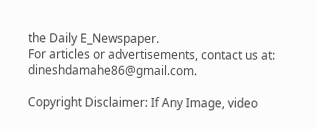the Daily E_Newspaper.
For articles or advertisements, contact us at: dineshdamahe86@gmail.com.

Copyright Disclaimer: If Any Image, video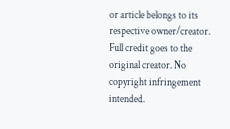or article belongs to its respective owner/creator. Full credit goes to the original creator. No copyright infringement intended.